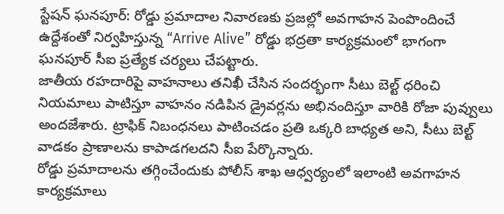స్టేషన్ ఘనపూర్: రోడ్డు ప్రమాదాల నివారణకు ప్రజల్లో అవగాహన పెంపొందించే ఉద్దేశంతో నిర్వహిస్తున్న “Arrive Alive” రోడ్డు భద్రతా కార్యక్రమంలో భాగంగా ఘనపూర్ సీఐ ప్రత్యేక చర్యలు చేపట్టారు.
జాతీయ రహదారిపై వాహనాలు తనిఖీ చేసిన సందర్భంగా సీటు బెల్ట్ ధరించి నియమాలు పాటిస్తూ వాహనం నడిపిన డ్రైవర్లను అభినందిస్తూ వారికి రోజా పువ్వులు అందజేశారు. ట్రాఫిక్ నిబంధనలు పాటించడం ప్రతి ఒక్కరి బాధ్యత అని, సీటు బెల్ట్ వాడకం ప్రాణాలను కాపాడగలదని సీఐ పేర్కొన్నారు.
రోడ్డు ప్రమాదాలను తగ్గించేందుకు పోలీస్ శాఖ ఆధ్వర్యంలో ఇలాంటి అవగాహన కార్యక్రమాలు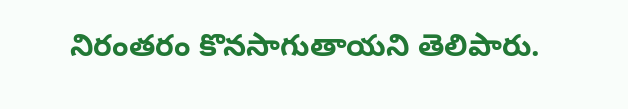నిరంతరం కొనసాగుతాయని తెలిపారు.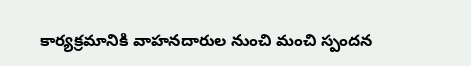కార్యక్రమానికి వాహనదారుల నుంచి మంచి స్పందన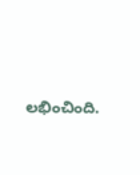లభించింది.